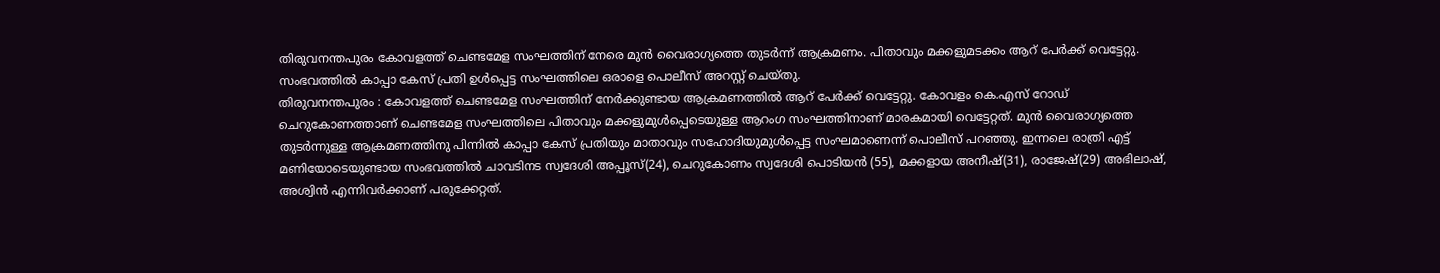തിരുവനന്തപുരം കോവളത്ത് ചെണ്ടമേള സംഘത്തിന് നേരെ മുൻ വൈരാഗ്യത്തെ തുടർന്ന് ആക്രമണം. പിതാവും മക്കളുമടക്കം ആറ് പേർക്ക് വെട്ടേറ്റു. സംഭവത്തിൽ കാപ്പാ കേസ് പ്രതി ഉൾപ്പെട്ട സംഘത്തിലെ ഒരാളെ പൊലീസ് അറസ്റ്റ് ചെയ്തു.
തിരുവനന്തപുരം : കോവളത്ത് ചെണ്ടമേള സംഘത്തിന് നേർക്കുണ്ടായ ആക്രമണത്തിൽ ആറ് പേർക്ക് വെട്ടേറ്റു. കോവളം കെ.എസ് റോഡ് ചെറുകോണത്താണ് ചെണ്ടമേള സംഘത്തിലെ പിതാവും മക്കളുമുൾപ്പെടെയുള്ള ആറംഗ സംഘത്തിനാണ് മാരകമായി വെട്ടേറ്റത്. മുൻ വൈരാഗ്യത്തെ തുടർന്നുള്ള ആക്രമണത്തിനു പിന്നിൽ കാപ്പാ കേസ് പ്രതിയും മാതാവും സഹോദിയുമുൾപ്പെട്ട സംഘമാണെന്ന് പൊലീസ് പറഞ്ഞു. ഇന്നലെ രാത്രി എട്ട് മണിയോടെയുണ്ടായ സംഭവത്തിൽ ചാവടിനട സ്വദേശി അപ്പൂസ്(24), ചെറുകോണം സ്വദേശി പൊടിയൻ (55), മക്കളായ അനീഷ്(31), രാജേഷ്(29) അഭിലാഷ്, അശ്വിൻ എന്നിവർക്കാണ് പരുക്കേറ്റത്.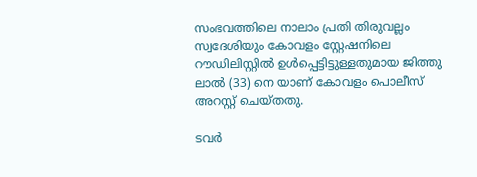സംഭവത്തിലെ നാലാം പ്രതി തിരുവല്ലം സ്വദേശിയും കോവളം സ്റ്റേഷനിലെ റൗഡിലിസ്റ്റിൽ ഉൾപ്പെട്ടിട്ടുള്ളതുമായ ജിത്തു ലാൽ (33) നെ യാണ് കോവളം പൊലീസ് അറസ്റ്റ് ചെയ്തതു.

ടവർ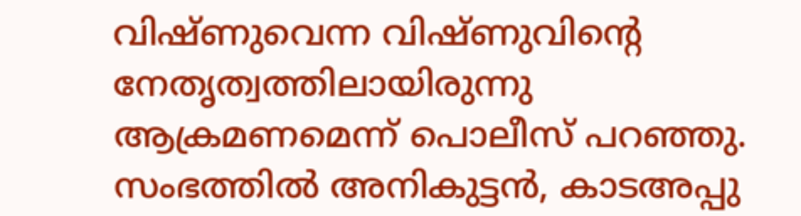വിഷ്ണുവെന്ന വിഷ്ണുവിന്റെ നേതൃത്വത്തിലായിരുന്നു ആക്രമണമെന്ന് പൊലീസ് പറഞ്ഞു. സംഭത്തിൽ അനികുട്ടൻ, കാടഅപ്പു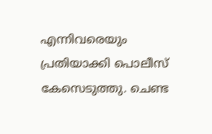എന്നിവരെയും പ്രതിയാക്കി പൊലീസ് കേസെടുത്തു. ചെണ്ട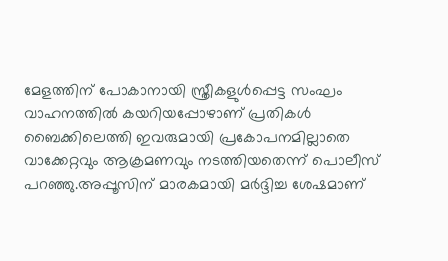മേളത്തിന് പോകാനായി സ്ത്രീകളുൾപ്പെട്ട സംഘം വാഹനത്തിൽ കയറിയപ്പോഴാണ് പ്രതികൾ ബൈക്കിലെത്തി ഇവരുമായി പ്രകോപനമില്ലാതെ വാക്കേറ്റവും ആക്രമണവും നടത്തിയതെന്ന് പൊലീസ് പറഞ്ഞു.അപ്പൂസിന് മാരകമായി മർദ്ദിച്ച ശേഷമാണ്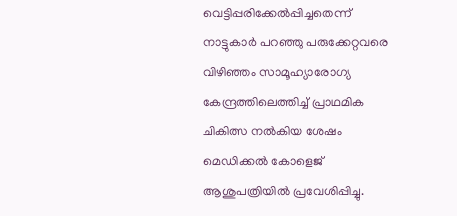വെട്ടിപ്പരിക്കേൽപ്പിച്ചതെന്ന് നാട്ടുകാർ പറഞ്ഞു പരുക്കേറ്റവരെ വിഴിഞ്ഞം സാമൂഹ്യാരോഗ്യ കേന്ദ്രത്തിലെത്തിച്ച് പ്രാഥമിക ചികിത്സ നൽകിയ ശേഷം മെഡിക്കൽ കോളെജ് ആശുപത്രിയിൽ പ്രവേശിപ്പിച്ചു.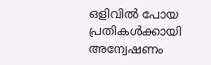ഒളിവിൽ പോയ പ്രതികൾക്കായി അന്വേഷണം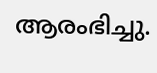ആരംഭിച്ചു.